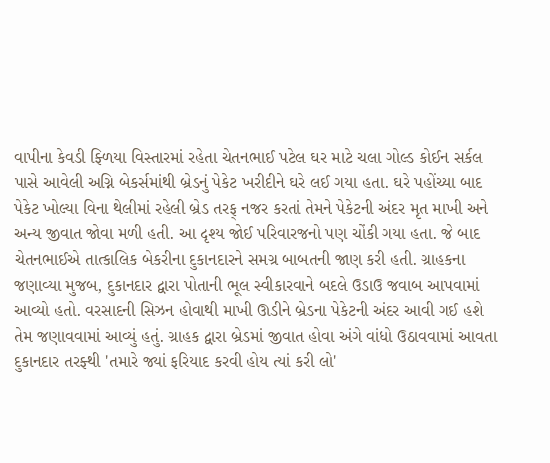વાપીના કેવડી ફ્ળિયા વિસ્તારમાં રહેતા ચેતનભાઈ પટેલ ઘર માટે ચલા ગોલ્ડ કોઈન સર્કલ પાસે આવેલી અગ્નિ બેકર્સમાંથી બ્રેડનું પેકેટ ખરીદીને ઘરે લઈ ગયા હતા. ઘરે પહોંચ્યા બાદ પેકેટ ખોલ્યા વિના થેલીમાં રહેલી બ્રેડ તરફ્ નજર કરતાં તેમને પેકેટની અંદર મૃત માખી અને અન્ય જીવાત જોવા મળી હતી. આ દૃશ્ય જોઈ પરિવારજનો પણ ચોંકી ગયા હતા. જે બાદ ચેતનભાઈએ તાત્કાલિક બેકરીના દુકાનદારને સમગ્ર બાબતની જાણ કરી હતી. ગ્રાહકના જણાવ્યા મુજબ, દુકાનદાર દ્વારા પોતાની ભૂલ સ્વીકારવાને બદલે ઉડાઉ જવાબ આપવામાં આવ્યો હતો. વરસાદની સિઝન હોવાથી માખી ઊડીને બ્રેડના પેકેટની અંદર આવી ગઈ હશે તેમ જણાવવામાં આવ્યું હતું. ગ્રાહક દ્વારા બ્રેડમાં જીવાત હોવા અંગે વાંધો ઉઠાવવામાં આવતા દુકાનદાર તરફ્થી 'તમારે જ્યાં ફરિયાદ કરવી હોય ત્યાં કરી લો'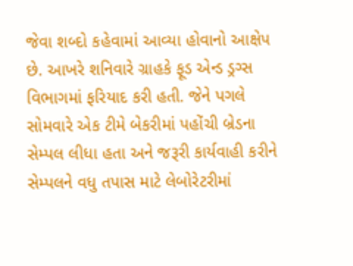જેવા શબ્દો કહેવામાં આવ્યા હોવાનો આક્ષેપ છે. આખરે શનિવારે ગ્રાહકે ફૂડ એન્ડ ડ્રગ્સ વિભાગમાં ફરિયાદ કરી હતી. જેને પગલે સોમવારે એક ટીમે બેકરીમાં પહોંચી બ્રેડના સેમ્પલ લીધા હતા અને જરૂરી કાર્યવાહી કરીને સેમ્પલને વધુ તપાસ માટે લેબોરેટરીમાં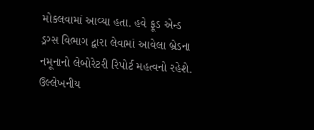મોકલવામાં આવ્યા હતા. હવે ફૂડ એન્ડ ડ્રગ્સ વિભાગ દ્વારા લેવામાં આવેલા બ્રેડના નમૂનાનો લેબોરેટરી રિપોર્ટ મહત્વનો રહેશે. ઉલ્લેખનીય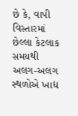છે કે, વાપી વિસ્તારમાં છેલ્લા કેટલાક સમયથી અલગ-અલગ સ્થળોએ ખાદ્ય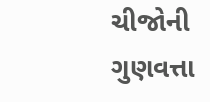ચીજોની ગુણવત્તા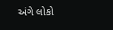અંગે લોકો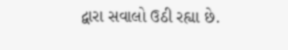દ્વારા સવાલો ઉઠી રહ્યા છે.